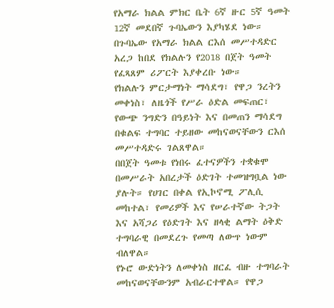የአማራ ክልል ምክር ቤት 6ኛ ዙር 5ኛ ዓመት 12ኛ መደበኛ ጉባኤውን እያካሄደ ነው። በጉባኤው የአማራ ክልል ርእሰ መሥተዳድር አረጋ ከበደ የክልሉን የ2018 በጀት ዓመት የፈጻጸም ሪፖርት እያቀረቡ ነው።
የክልሉን ምርታማነት ማሳደግ፣ የዋጋ ንረትን መቀነስ፣ ለዜጎች የሥራ ዕድል መፍጠር፣ የውጭ ንግድን በዓይነት እና በመጠን ማሳደግ በቁልፍ ተግባር ተይዘው መከናወናቸውን ርእሰ መሥተዳድሩ ገልጸዋል።
በበጀት ዓመቱ የነበሩ ፈተናዎችን ተቋቁሞ በመሥራት አበረታች ዕድገት ተመዝግቧል ነው ያሉት። የሀገር በቀል የኢኮኖሚ ፖሊሲ መከተል፣ የመሪዎች እና የሠራተኛው ትጋት እና አሻጋሪ የዕድገት እና ዘላቂ ልማት ዕቅድ ተግባራዊ በመደረጉ የመጣ ለውጥ ነውም ብለዋል።
የኑሮ ውድነትን ለመቀነስ ዘርፈ ብዙ ተግባራት መከናወናቸውንም አብራርተዋል። የዋጋ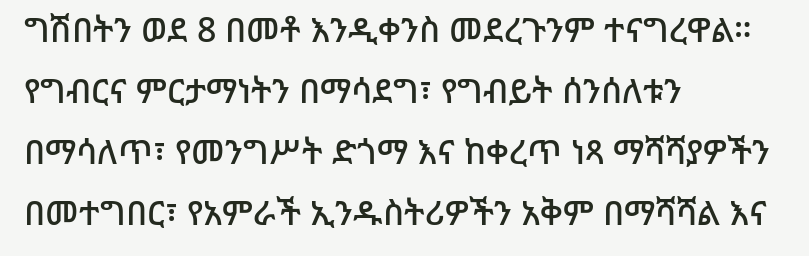ግሽበትን ወደ 8 በመቶ እንዲቀንስ መደረጉንም ተናግረዋል።
የግብርና ምርታማነትን በማሳደግ፣ የግብይት ሰንሰለቱን በማሳለጥ፣ የመንግሥት ድጎማ እና ከቀረጥ ነጻ ማሻሻያዎችን በመተግበር፣ የአምራች ኢንዱስትሪዎችን አቅም በማሻሻል እና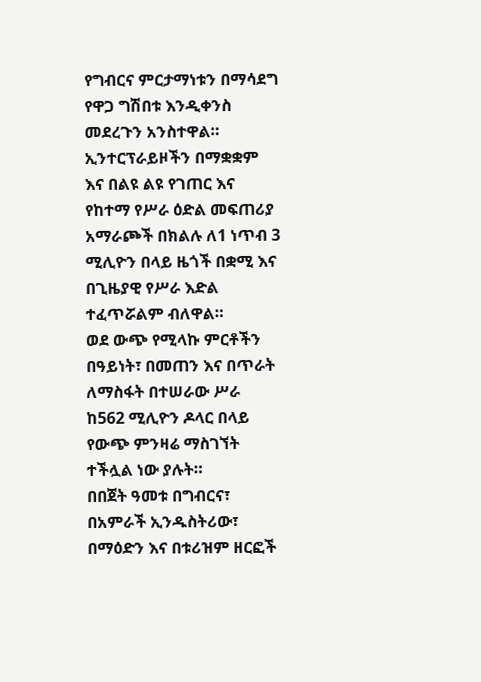የግብርና ምርታማነቱን በማሳደግ የዋጋ ግሽበቱ እንዲቀንስ መደረጉን አንስተዋል።
ኢንተርፕራይዞችን በማቋቋም እና በልዩ ልዩ የገጠር እና የከተማ የሥራ ዕድል መፍጠሪያ አማራጮች በክልሉ ለ1 ነጥብ 3 ሚሊዮን በላይ ዜጎች በቋሚ እና በጊዜያዊ የሥራ እድል ተፈጥሯልም ብለዋል።
ወደ ውጭ የሚላኩ ምርቶችን በዓይነት፣ በመጠን እና በጥራት ለማስፋት በተሠራው ሥራ ከ562 ሚሊዮን ዶላር በላይ የውጭ ምንዛሬ ማስገኘት ተችሏል ነው ያሉት።
በበጀት ዓመቱ በግብርና፣ በአምራች ኢንዱስትሪው፣ በማዕድን እና በቱሪዝም ዘርፎች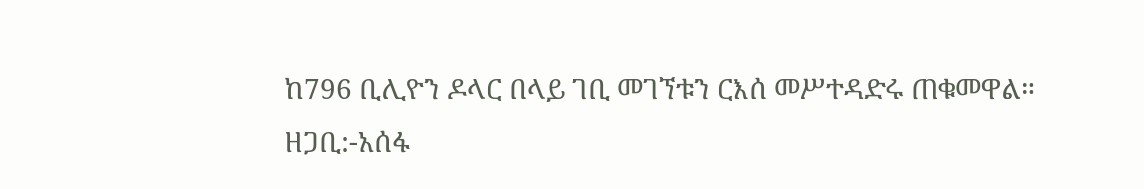ከ796 ቢሊዮን ዶላር በላይ ገቢ መገኘቱን ርእሰ መሥተዳድሩ ጠቁመዋል።
ዘጋቢ:-አሰፋ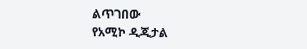ልጥገበው
የአሚኮ ዲጂታል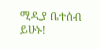ሚዲያ ቤተሰብ ይሁኑ!